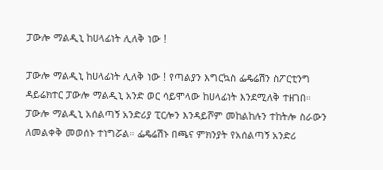ፓውሎ ማልዲኒ ከሀላፊነት ሊለቅ ነው !

ፓውሎ ማልዲኒ ከሀላፊነት ሊለቅ ነው ! የጣልያን እግርኳስ ፌዴሬሽን ስፖርቲንግ ዳይሬክተር ፓውሎ ማልዲኒ አንድ ወር ሳይሞላው ከሀላፊነት እንደሚለቅ ተዘገበ። ፓውሎ ማልዲኒ አሰልጣኝ አንድሪያ ፒርሎን እንዳይሾም መከልከሉን ተከትሎ ስራውን ለመልቀቅ መወሰኑ ተነግሯል። ፌዴሬሽኑ በጫና ምክንያት የአሰልጣኝ አንድሪ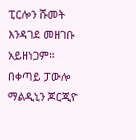ፒርሎን ሹመት እንዳገደ መዘገቡ አይዘነጋም። በቀጣይ ፓውሎ ማልዲኒን ጆርጂዮ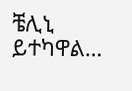ቼሊኒ ይተካዋል…